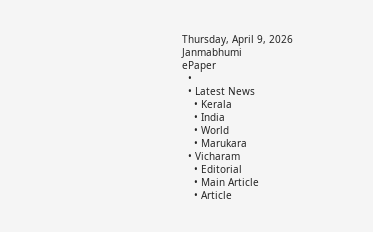Thursday, April 9, 2026
Janmabhumi
ePaper
  •
  • Latest News
    • Kerala
    • India
    • World
    • Marukara
  • Vicharam
    • Editorial
    • Main Article
    • Article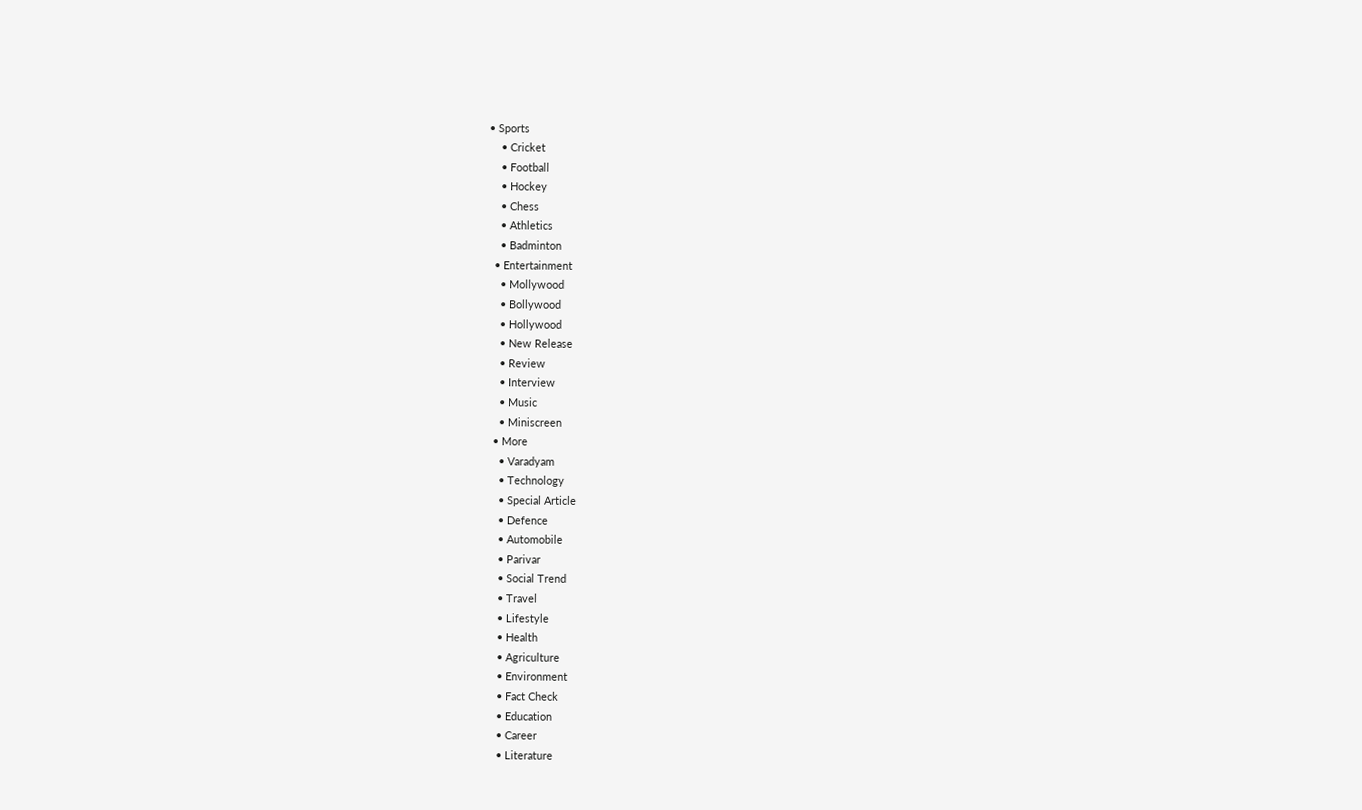• Sports
    • Cricket
    • Football
    • Hockey
    • Chess
    • Athletics
    • Badminton
  • Entertainment
    • Mollywood
    • Bollywood
    • Hollywood
    • New Release
    • Review
    • Interview
    • Music
    • Miniscreen
  • More
    • Varadyam
    • Technology
    • Special Article
    • Defence
    • Automobile
    • Parivar
    • Social Trend
    • Travel
    • Lifestyle
    • Health
    • Agriculture
    • Environment
    • Fact Check
    • Education
    • Career
    • Literature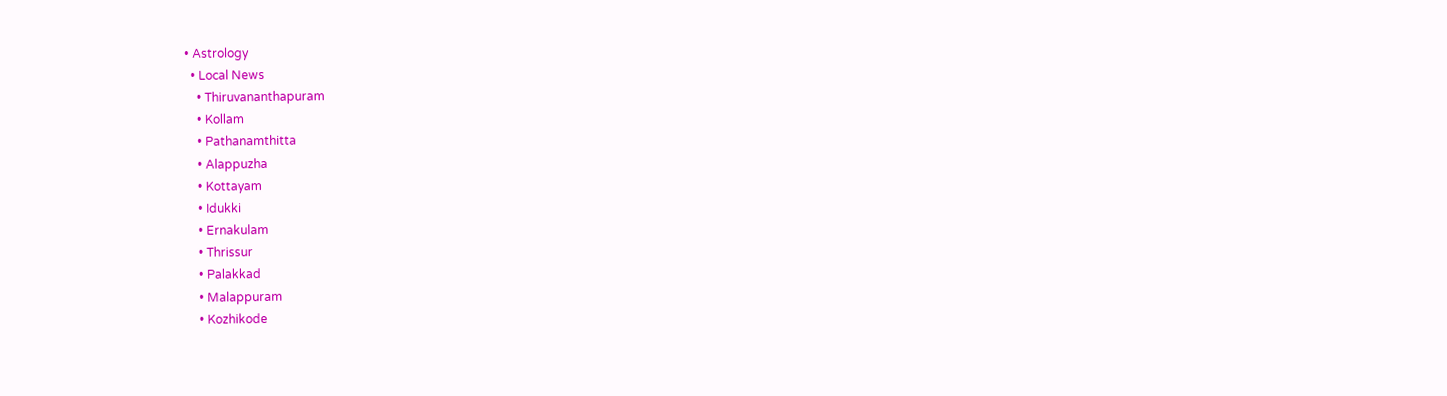• Astrology
  • Local News
    • Thiruvananthapuram
    • Kollam
    • Pathanamthitta
    • Alappuzha
    • Kottayam
    • Idukki
    • Ernakulam
    • Thrissur
    • Palakkad
    • Malappuram
    • Kozhikode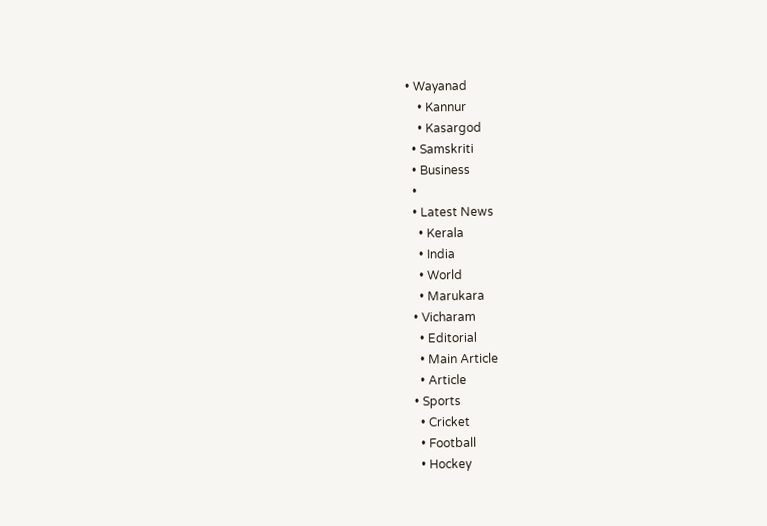• Wayanad
    • Kannur
    • Kasargod
  • Samskriti
  • Business
  •
  • Latest News
    • Kerala
    • India
    • World
    • Marukara
  • Vicharam
    • Editorial
    • Main Article
    • Article
  • Sports
    • Cricket
    • Football
    • Hockey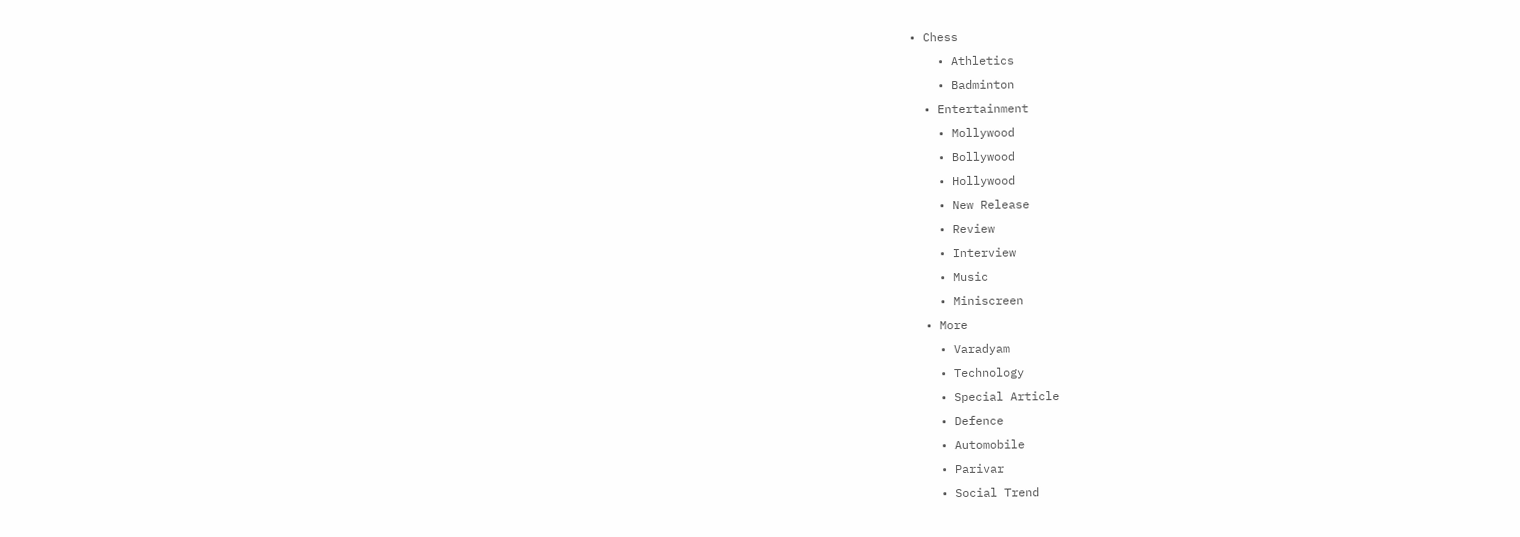• Chess
    • Athletics
    • Badminton
  • Entertainment
    • Mollywood
    • Bollywood
    • Hollywood
    • New Release
    • Review
    • Interview
    • Music
    • Miniscreen
  • More
    • Varadyam
    • Technology
    • Special Article
    • Defence
    • Automobile
    • Parivar
    • Social Trend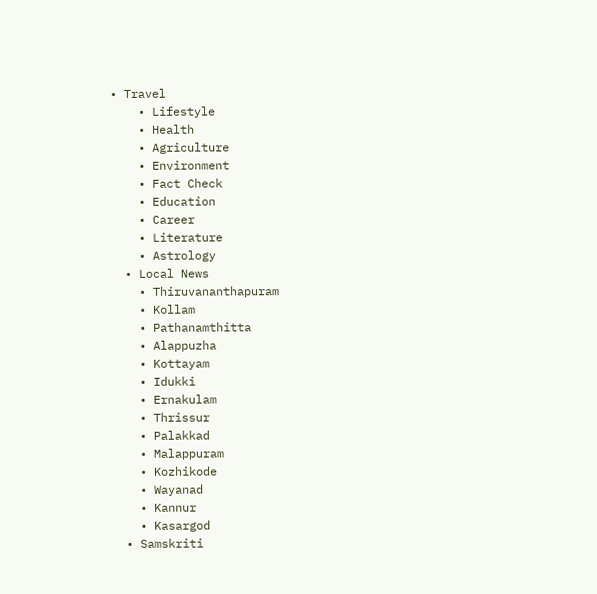• Travel
    • Lifestyle
    • Health
    • Agriculture
    • Environment
    • Fact Check
    • Education
    • Career
    • Literature
    • Astrology
  • Local News
    • Thiruvananthapuram
    • Kollam
    • Pathanamthitta
    • Alappuzha
    • Kottayam
    • Idukki
    • Ernakulam
    • Thrissur
    • Palakkad
    • Malappuram
    • Kozhikode
    • Wayanad
    • Kannur
    • Kasargod
  • Samskriti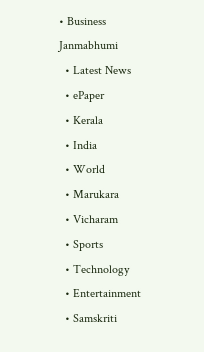• Business
Janmabhumi
  • Latest News
  • ePaper
  • Kerala
  • India
  • World
  • Marukara
  • Vicharam
  • Sports
  • Technology
  • Entertainment
  • Samskriti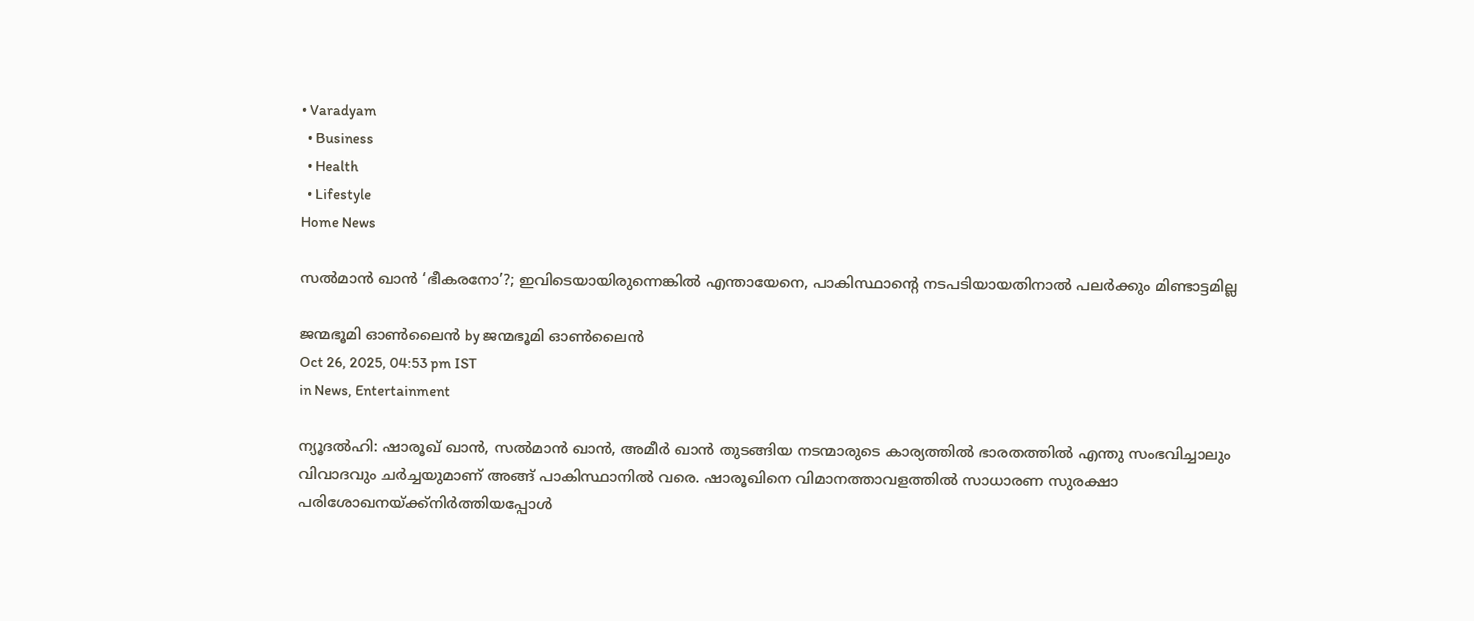• Varadyam
  • Business
  • Health
  • Lifestyle
Home News

സൽമാൻ ഖാൻ ‘ഭീകരനോ’?; ഇവിടെയായിരുന്നെങ്കിൽ എന്തായേനെ, പാകിസ്ഥാന്റെ നടപടിയായതിനാൽ പലർക്കും മിണ്ടാട്ടമില്ല

ജന്മഭൂമി ഓണ്‍ലൈന്‍ by ജന്മഭൂമി ഓണ്‍ലൈന്‍
Oct 26, 2025, 04:53 pm IST
in News, Entertainment

ന്യൂദൽഹി: ഷാരൂഖ് ഖാൻ, സൽമാൻ ഖാൻ, അമീർ ഖാൻ തുടങ്ങിയ നടന്മാരുടെ കാര്യത്തിൽ ഭാരതത്തിൽ എന്തു സംഭവിച്ചാലും വിവാദവും ചർച്ചയുമാണ് അങ്ങ് പാകിസ്ഥാനിൽ വരെ. ഷാരൂഖിനെ വിമാനത്താവളത്തിൽ സാധാരണ സുരക്ഷാ പരിശോഖനയ്‌ക്ക്‌നിർത്തിയപ്പോൾ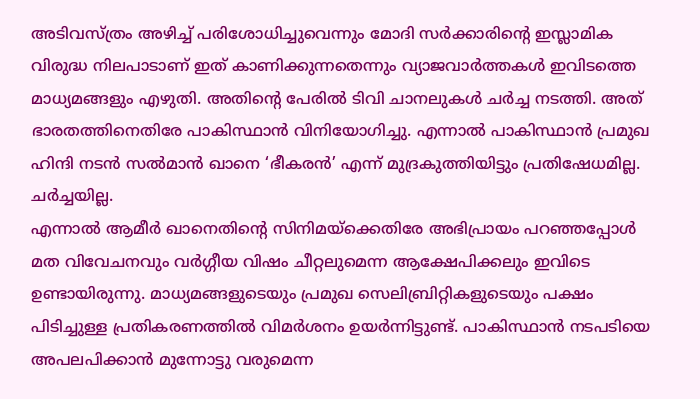അടിവസ്ത്രം അഴിച്ച് പരിശോധിച്ചുവെന്നും മോദി സർക്കാരിന്റെ ഇസ്ലാമിക വിരുദ്ധ നിലപാടാണ് ഇത് കാണിക്കുന്നതെന്നും വ്യാജവാർത്തകൾ ഇവിടത്തെ മാധ്യമങ്ങളും എഴുതി. അതിന്റെ പേരിൽ ടിവി ചാനലുകൾ ചർച്ച നടത്തി. അത് ഭാരതത്തിനെതിരേ പാകിസ്ഥാൻ വിനിയോഗിച്ചു. എന്നാൽ പാകിസ്ഥാൻ പ്രമുഖ ഹിന്ദി നടൻ സൽമാൻ ഖാനെ ‘ഭീകരൻ’ എന്ന് മുദ്രകുത്തിയിട്ടും പ്രതിഷേധമില്ല. ചർച്ചയില്ല.
എന്നാൽ ആമീർ ഖാനെതിന്റെ സിനിമയ്‌ക്കെതിരേ അഭിപ്രായം പറഞ്ഞപ്പോൾ മത വിവേചനവും വർഗ്ഗീയ വിഷം ചീറ്റലുമെന്ന ആക്ഷേപിക്കലും ഇവിടെ ഉണ്ടായിരുന്നു. മാധ്യമങ്ങളുടെയും പ്രമുഖ സെലിബ്രിറ്റികളുടെയും പക്ഷം പിടിച്ചുള്ള പ്രതികരണത്തിൽ വിമർശനം ഉയർന്നിട്ടുണ്ട്. പാകിസ്ഥാൻ നടപടിയെ അപലപിക്കാൻ മുന്നോട്ടു വരുമെന്ന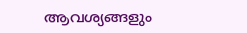ആവശ്യങ്ങളും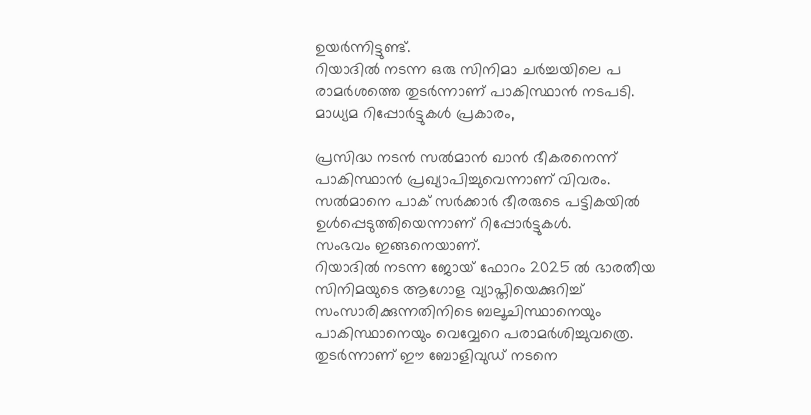ഉയർന്നിട്ടുണ്ട്.
റിയാദിൽ നടന്ന ഒരു സിനിമാ ചർച്ചയിലെ പ രാമർശത്തെ തുടർന്നാണ് പാകിസ്ഥാൻ നടപടി.
മാധ്യമ റിപ്പോർട്ടുകൾ പ്രകാരം,

പ്രസിദ്ധ നടൻ സൽമാൻ ഖാൻ ഭീകരനെന്ന് പാകിസ്ഥാൻ പ്രഖ്യാപിച്ചുവെന്നാണ് വിവരം. സൽമാനെ പാക് സർക്കാർ ഭീരരുടെ പട്ടികയിൽ ഉൾപ്പെടുത്തിയെന്നാണ് റിപ്പോർട്ടുകൾ.
സംഭവം ഇങ്ങനെയാണ്.
റിയാദിൽ നടന്ന ജോയ് ഫോറം 2025 ൽ ഭാരതീയ സിനിമയുടെ ആഗോള വ്യാപ്തിയെക്കുറിച്ച് സംസാരിക്കുന്നതിനിടെ ബലൂചിസ്ഥാനെയും പാകിസ്ഥാനെയും വെവ്വേറെ പരാമർശിച്ചുവത്രെ. തുടർന്നാണ് ഈ ബോളിവുഡ് നടനെ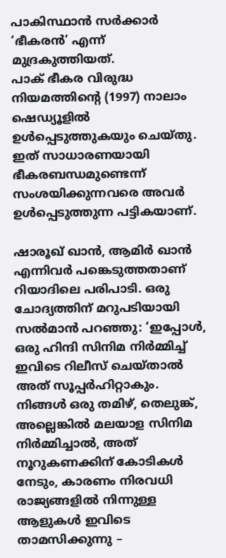പാകിസ്ഥാൻ സർക്കാർ ‘ഭീകരൻ’ എന്ന് മുദ്രകുത്തിയത്.
പാക് ഭീകര വിരുദ്ധ നിയമത്തിന്റെ (1997) നാലാം ഷെഡ്യൂളിൽ ഉൾപ്പെടുത്തുകയും ചെയ്തു. ഇത് സാധാരണയായി ഭീകരബന്ധമുണ്ടെന്ന് സംശയിക്കുന്നവരെ അവർ ഉൾപ്പെടുത്തുന്ന പട്ടികയാണ്.

ഷാരൂഖ് ഖാൻ, ആമിർ ഖാൻ എന്നിവർ പങ്കെടുത്തതാണ് റിയാദിലെ പരിപാടി. ഒരു ചോദ്യത്തിന് മറുപടിയായി സൽമാൻ പറഞ്ഞു: ‘ഇപ്പോൾ, ഒരു ഹിന്ദി സിനിമ നിർമ്മിച്ച് ഇവിടെ റിലീസ് ചെയ്താൽ അത് സൂപ്പർഹിറ്റാകും. നിങ്ങൾ ഒരു തമിഴ്, തെലുങ്ക്, അല്ലെങ്കിൽ മലയാള സിനിമ നിർമ്മിച്ചാൽ, അത് നൂറുകണക്കിന് കോടികൾ നേടും, കാരണം നിരവധി രാജ്യങ്ങളിൽ നിന്നുള്ള ആളുകൾ ഇവിടെ താമസിക്കുന്നു –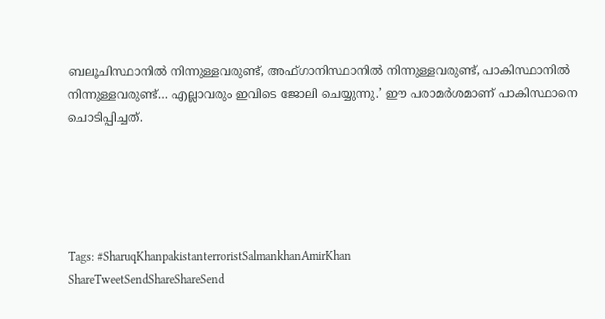ബലൂചിസ്ഥാനിൽ നിന്നുള്ളവരുണ്ട്, അഫ്ഗാനിസ്ഥാനിൽ നിന്നുള്ളവരുണ്ട്, പാകിസ്ഥാനിൽ നിന്നുള്ളവരുണ്ട്… എല്ലാവരും ഇവിടെ ജോലി ചെയ്യുന്നു.’ ഈ പരാമർശമാണ് പാകിസ്ഥാനെ ചൊടിപ്പിച്ചത്.





Tags: #SharuqKhanpakistanterroristSalmankhanAmirKhan
ShareTweetSendShareShareSend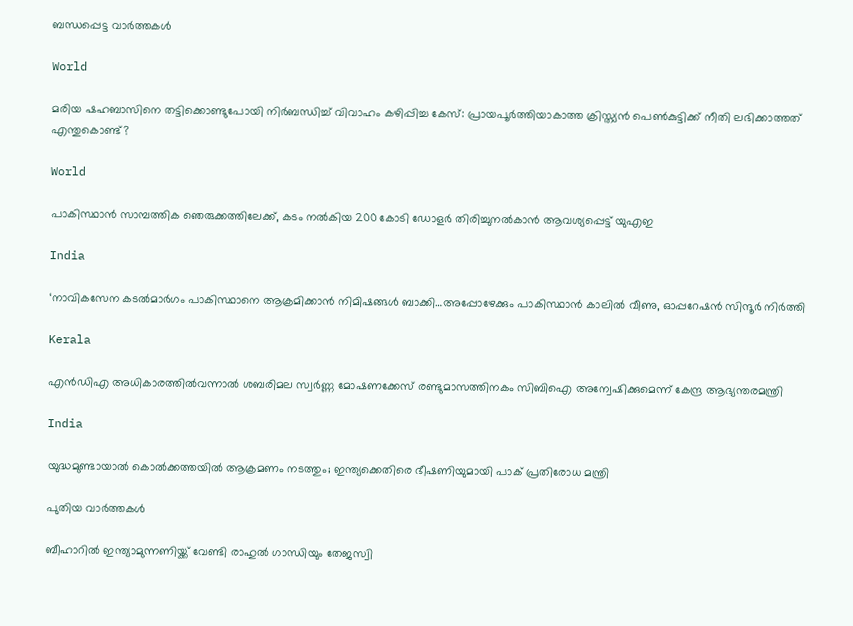ബന്ധപ്പെട്ട വാര്‍ത്തകള്‍

World

മരിയ ഷഹബാസിനെ തട്ടിക്കൊണ്ടുപോയി നിർബന്ധിച്ച് വിവാഹം കഴിപ്പിച്ച കേസ്: പ്രായപൂർത്തിയാകാത്ത ക്രിസ്ത്യൻ പെൺകുട്ടിക്ക് നീതി ലഭിക്കാത്തത് എന്തുകൊണ്ട്?

World

പാകിസ്ഥാന്‍ സാമ്പത്തിക ഞെരുക്കത്തിലേക്ക്, കടം നല്‍കിയ 200 കോടി ഡോളര്‍ തിരിച്ചുനല്‍കാന്‍ ആവശ്യപ്പെട്ട് യുഎഇ

India

‘നാവികസേന കടൽമാർഗം പാകിസ്ഥാനെ ആക്രമിക്കാൻ നിമിഷങ്ങള്‍ ബാക്കി…അപ്പോഴേക്കും പാകിസ്ഥാന്‍ കാലില്‍ വീണു, ഓപ്പറേഷന്‍ സിന്ദൂര്‍ നിര്‍ത്തി

Kerala

എൻഡിഎ അധികാരത്തിൽവന്നാൽ ശബരിമല സ്വർണ്ണ മോഷണക്കേസ് രണ്ടുമാസത്തിനകം സിബിഐ അന്വേഷിക്കുമെന്ന് കേന്ദ്ര ആഭ്യന്തരമന്ത്രി

India

യുദ്ധമുണ്ടായാൽ കൊൽക്കത്തയിൽ ആക്രമണം നടത്തും; ഇന്ത്യക്കെതിരെ ഭീഷണിയുമായി പാക് പ്രതിരോധ മന്ത്രി

പുതിയ വാര്‍ത്തകള്‍

ബീഹാറില്‍ ഇന്ത്യാമുന്നണിയ്ക്ക് വേണ്ടി രാഹുല്‍ ഗാന്ധിയും തേജസ്വി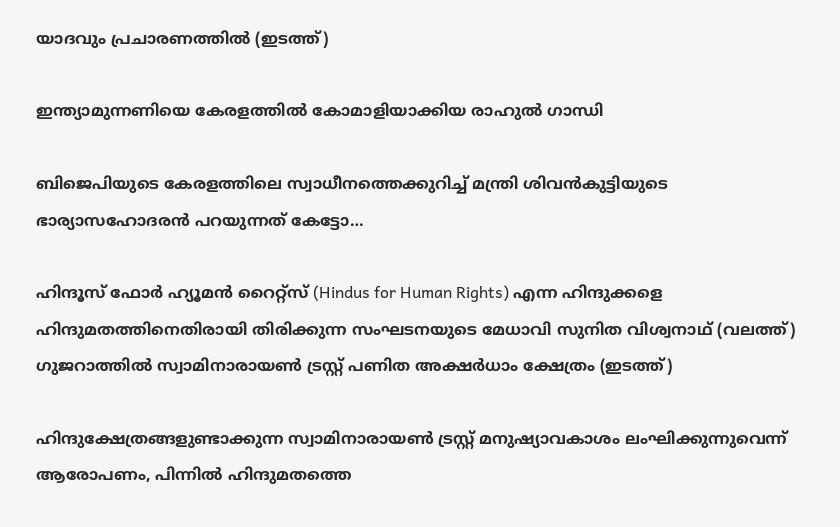യാദവും പ്രചാരണത്തില്‍ (ഇടത്ത്)

ഇന്ത്യാമുന്നണിയെ കേരളത്തില്‍ കോമാളിയാക്കിയ രാഹുല്‍ ഗാന്ധി

ബിജെപിയുടെ കേരളത്തിലെ സ്വാധീനത്തെക്കുറിച്ച് മന്ത്രി ശിവന്‍കുട്ടിയുടെ ഭാര്യാസഹോദരന്‍ പറയുന്നത് കേട്ടോ…

ഹിന്ദൂസ് ഫോര്‍ ഹ്യൂമന്‍ റൈറ്റ്സ് (Hindus for Human Rights) എന്ന ഹിന്ദുക്കളെ ഹിന്ദുമതത്തിനെതിരായി തിരിക്കുന്ന സംഘടനയുടെ മേധാവി സുനിത വിശ്വനാഥ് (വലത്ത്) ഗുജറാത്തില്‍ സ്വാമിനാരായണ്‍ ട്രസ്റ്റ് പണിത അക്ഷര്‍ധാം ക്ഷേത്രം (ഇടത്ത്)

ഹിന്ദുക്ഷേത്രങ്ങളുണ്ടാക്കുന്ന സ്വാമിനാരായണ്‍ ട്രസ്റ്റ് മനുഷ്യാവകാശം ലംഘിക്കുന്നുവെന്ന് ആരോപണം, പിന്നില്‍ ഹിന്ദുമതത്തെ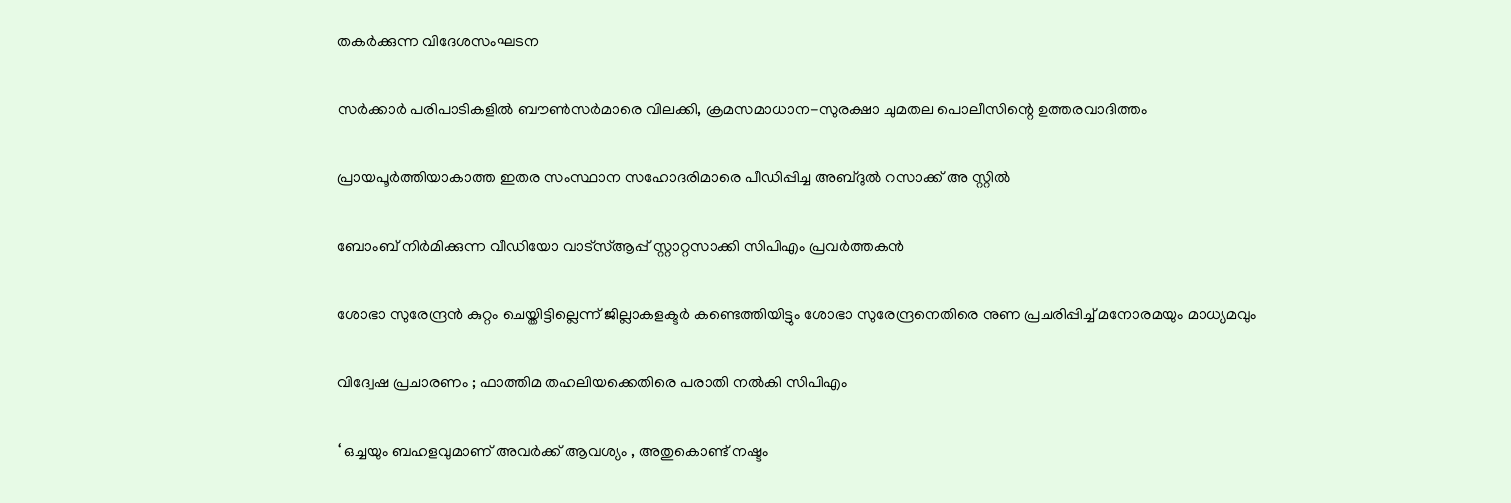തകര്‍ക്കുന്ന വിദേശസംഘടന

സര്‍ക്കാര്‍ പരിപാടികളില്‍ ബൗണ്‍സര്‍മാരെ വിലക്കി, ക്രമസമാധാന-സുരക്ഷാ ചുമതല പൊലീസിന്റെ ഉത്തരവാദിത്തം

പ്രായപൂര്‍ത്തിയാകാത്ത ഇതര സംസ്ഥാന സഹോദരിമാരെ പീഡിപ്പിച്ച അബ്ദുല്‍ റസാക്ക് അ സ്റ്റില്‍

ബോംബ് നിര്‍മിക്കുന്ന വീഡിയോ വാട്‌സ്ആപ്പ് സ്റ്റാറ്റസാക്കി സിപിഎം പ്രവര്‍ത്തകന്‍

ശോഭാ സുരേന്ദ്രന്‍ കുറ്റം ചെയ്തിട്ടില്ലെന്ന് ജില്ലാകളക്ടര്‍ കണ്ടെത്തിയിട്ടും ശോഭാ സുരേന്ദ്രനെതിരെ നുണ പ്രചരിപ്പിച്ച് മനോരമയും മാധ്യമവും

വിദ്വേഷ പ്രചാരണം ; ഫാത്തിമ തഹലിയക്കെതിരെ പരാതി നല്‍കി സിപിഎം

‘ ഒച്ചയും ബഹളവുമാണ് അവർക്ക് ആവശ്യം , അതുകൊണ്ട് നഷ്ടം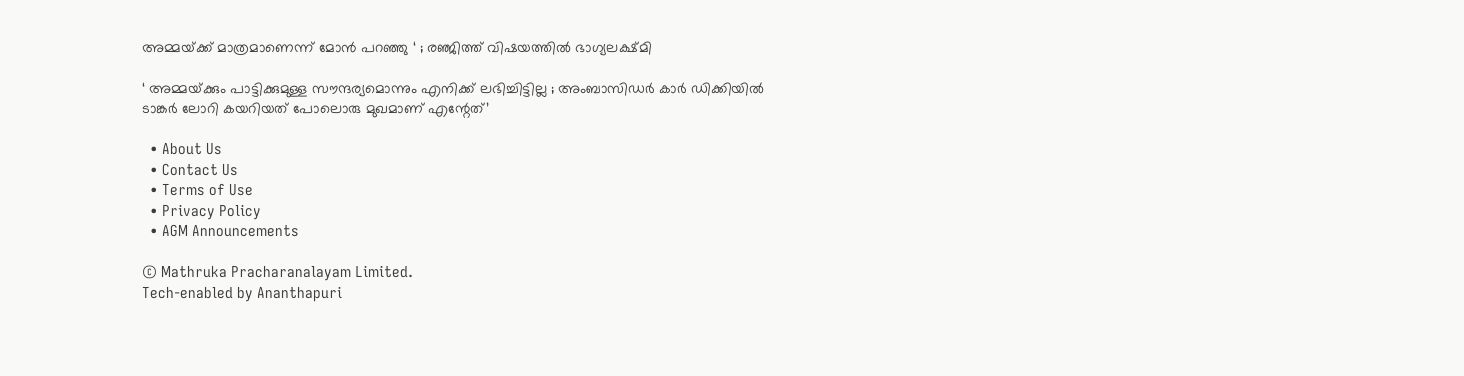അമ്മയ്‌ക്ക് മാത്രമാണെന്ന് മോൻ പറഞ്ഞു ‘ ; രഞ്ജിത്ത് വിഷയത്തിൽ ഭാഗ്യലക്ഷ്മി

‘ അമ്മയ്‌ക്കും പാട്ടിക്കുമുള്ള സൗന്ദര്യമൊന്നും എനിക്ക് ലഭിച്ചിട്ടില്ല ; അംബാസിഡർ‌ കാർ ഡിക്കിയിൽ ടാങ്കർ ലോറി കയറിയത് പോലൊരു മുഖമാണ് എന്റേത്’

  • About Us
  • Contact Us
  • Terms of Use
  • Privacy Policy
  • AGM Announcements

© Mathruka Pracharanalayam Limited.
Tech-enabled by Ananthapuri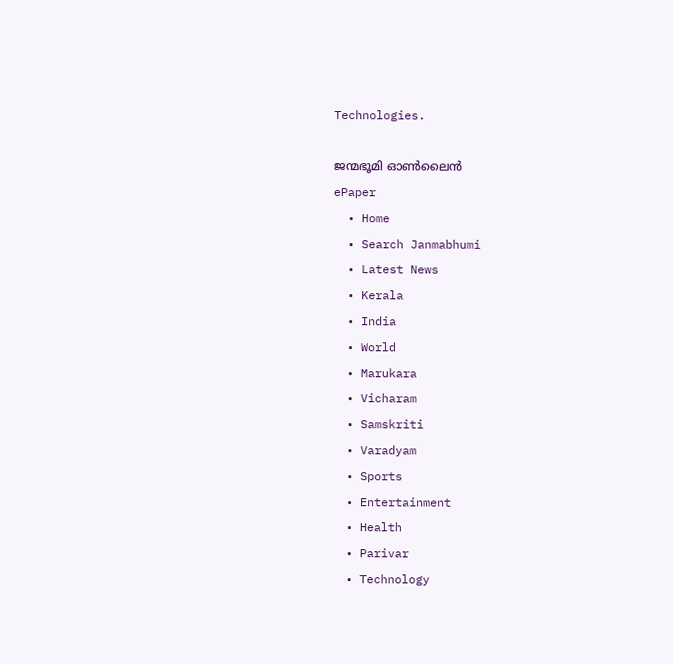Technologies.

ജന്മഭൂമി ഓണ്‍ലൈന്‍
ePaper
  • Home
  • Search Janmabhumi
  • Latest News
  • Kerala
  • India
  • World
  • Marukara
  • Vicharam
  • Samskriti
  • Varadyam
  • Sports
  • Entertainment
  • Health
  • Parivar
  • Technology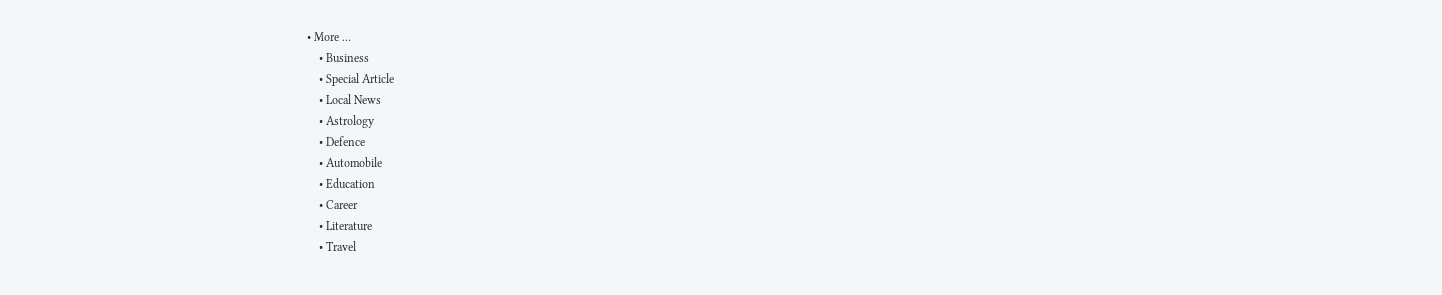• More …
    • Business
    • Special Article
    • Local News
    • Astrology
    • Defence
    • Automobile
    • Education
    • Career
    • Literature
    • Travel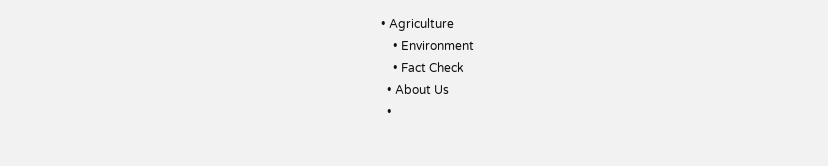• Agriculture
    • Environment
    • Fact Check
  • About Us
  •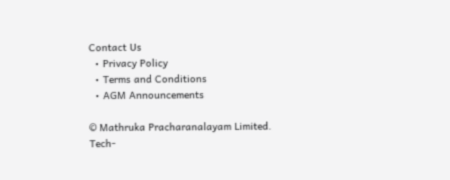Contact Us
  • Privacy Policy
  • Terms and Conditions
  • AGM Announcements

© Mathruka Pracharanalayam Limited.
Tech-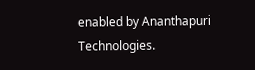enabled by Ananthapuri Technologies.